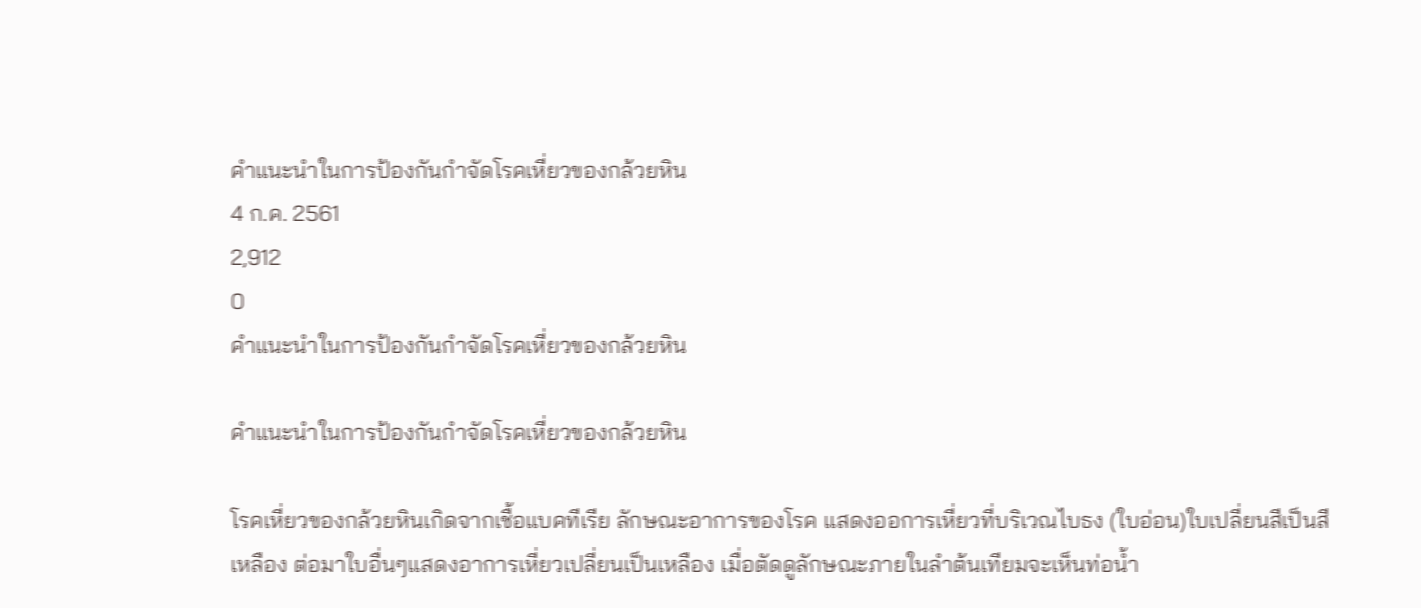คำแนะนำในการป้องกันกำจัดโรคเหี่ยวของกล้วยหิน
4 ก.ค. 2561
2,912
0
คำแนะนำในการป้องกันกำจัดโรคเหี่ยวของกล้วยหิน

คำแนะนำในการป้องกันกำจัดโรคเหี่ยวของกล้วยหิน

โรคเหี่ยวของกล้วยหินเกิดจากเชื้อแบคทีเรีย ลักษณะอาการของโรค แสดงออการเหี่ยวที่บริเวณไบธง (ใบอ่อน)ใบเปลี่ยนสีเป็นสีเหลือง ต่อมาใบอื่นๆแสดงอาการเหี่ยวเปลี่ยนเป็นเหลือง เมื่อตัดดูลักษณะภายในลำต้นเทียมจะเห็นท่อน้ำ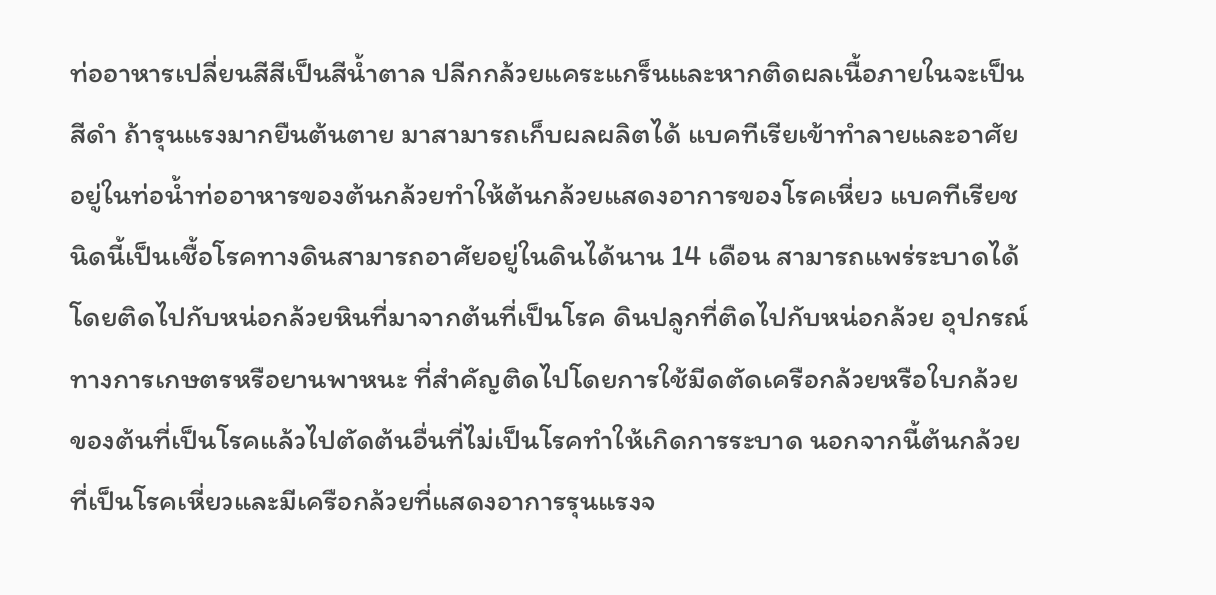ท่ออาหารเปลี่ยนสีสีเป็นสีน้ำตาล ปลีกกล้วยแคระแกร็นและหากติดผลเนื้อภายในจะเป็นสีดำ ถ้ารุนแรงมากยืนต้นตาย มาสามารถเก็บผลผลิตได้ แบคทีเรียเข้าทำลายและอาศัยอยู่ในท่อน้ำท่ออาหารของต้นกล้วยทำให้ต้นกล้วยแสดงอาการของโรคเหี่ยว แบคทีเรียชนิดนี้เป็นเชื้อโรคทางดินสามารถอาศัยอยู่ในดินได้นาน 14 เดือน สามารถแพร่ระบาดได้โดยติดไปกับหน่อกล้วยหินที่มาจากต้นที่เป็นโรค ดินปลูกที่ติดไปกับหน่อกล้วย อุปกรณ์ทางการเกษตรหรือยานพาหนะ ที่สำคัญติดไปโดยการใช้มีดตัดเครือกล้วยหรือใบกล้วยของต้นที่เป็นโรคแล้วไปตัดต้นอื่นที่ไม่เป็นโรคทำให้เกิดการระบาด นอกจากนี้ต้นกล้วยที่เป็นโรคเหี่ยวและมีเครือกล้วยที่แสดงอาการรุนแรงจ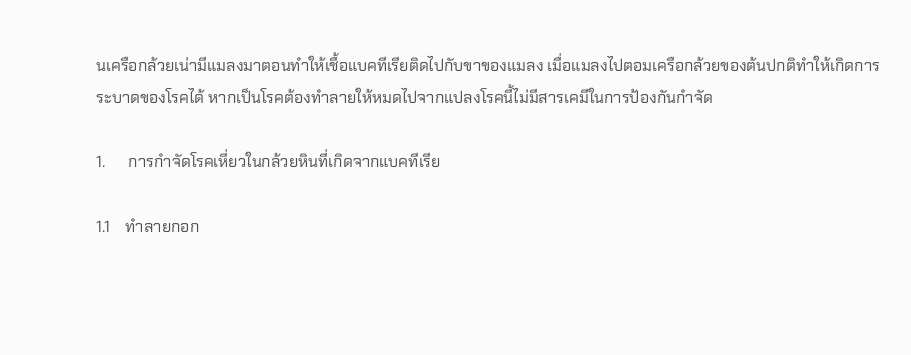นเครือกล้วยเน่ามีแมลงมาตอนทำให้เชื้อแบคทีเรียติดไปกับขาของแมลง เมื่อแมลงไปตอมเครือกล้วยของต้นปกติทำให้เกิดการระบาดของโรคได้ หากเป็นโรคต้องทำลายให้หมดไปจากแปลงโรคนี้ไม่มีสารเคมีในการป้องกันกำจัด

1.      การกำจัดโรคเหี่ยวในกล้วยหินที่เกิดจากแบคทีเรีย

1.1    ทำลายกอก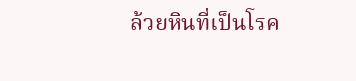ล้วยหินที่เป็นโรค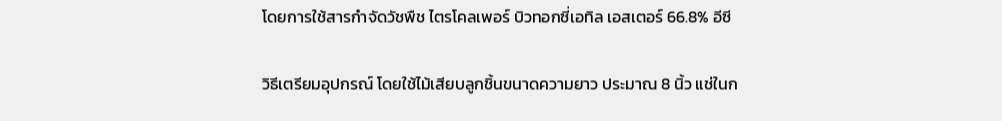โดยการใช้สารกำจัดวัชพืช ไตรโคลเพอร์ บิวทอกซี่เอทิล เอสเตอร์ 66.8% อีซี

วิธีเตรียมอุปกรณ์ โดยใช้ไม้เสียบลูกชิ้นขนาดความยาว ประมาณ 8 นิ้ว แช่ในก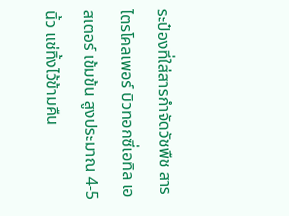ระป๋องที่ใส่สารกำจัดวัชพืช สารไตรโคลเพอร์ บิวทอกซี่เอทิล เอสเตอร์ เข้มข้น สูงประมาณ 4-5 นิ้ว แช่ทิ้งไว้ข้ามคืน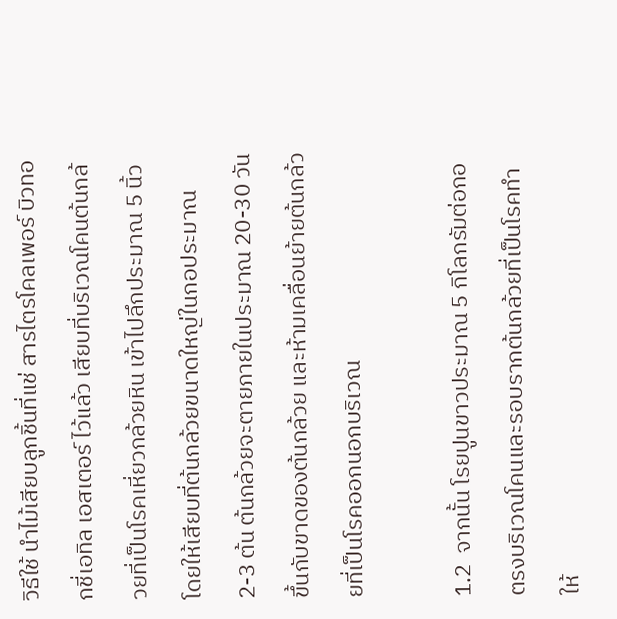วิธีใช้ นำไม้เสียบลูกชิ้นที่แช่ สารไตรโคลเพอร์ บิวทอกชี่เอทิล เอสเตอร์ ไว้แล้ว เสียบที่บริเวณโคนต้นกล้วยที่เป็นโรคเหี่ยวกล้วยหิน เข้าไปลึกประมาณ 5 นิ้ว โดยให้เสียบที่ต้นกล้วยขนาดใหญ่ในกอประมาณ 2-3 ต้น ต้นกล้วยจะตายภายในประมาณ 20-30 วัน ขึ้นกับขาดของต้นกล้วย และห้ามเคลื่อนย้ายต้นกล้วยที่เป็นโรคออกนอกบริเวณ

1.2  จากนั้น โรยปูนขาวประมาณ 5 กิโลกรัมต่อกอ ตรงบริเวณโคนและรอบรากต้นกล้วยที่เป็นโรคทำให้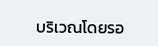บริเวณโดยรอ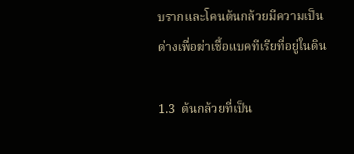บรากและโคนต้นกล้วยมีความเป็นด่างเพื่อฆ่าเชื้อแบคทีเรียที่อยู่ในดิน

1.3  ต้นกล้วยที่เป็น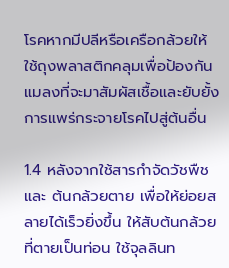โรคหากมีปลีหรือเครือกล้วยให้ใช้ถุงพลาสติกคลุมเพื่อป้องกันแมลงที่จะมาสัมผัสเชื้อและยับยั้งการแพร่กระจายโรคไปสู่ต้นอื่น

1.4 หลังจากใช้สารกำจัดวัชพืชและ ต้นกล้วยตาย เพื่อให้ย่อยสลายได้เร็วยิ่งขึ้น ให้สับต้นกล้วยที่ตายเป็นท่อน ใช้จุลลินท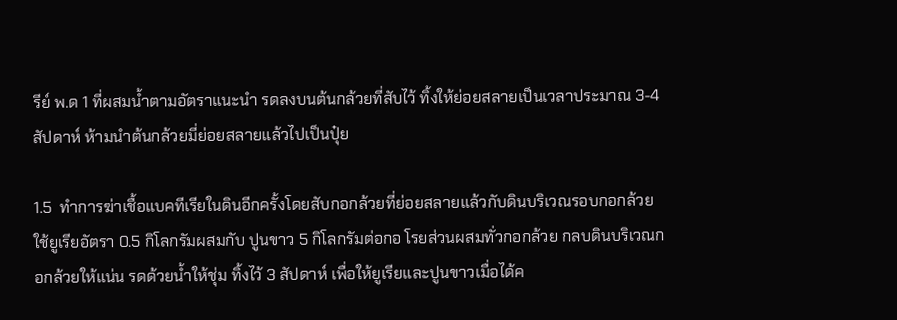รีย์ พ.ด 1 ที่ผสมน้ำตามอัตราแนะนำ รดลงบนต้นกล้วยที่สับไว้ ทิ้งให้ย่อยสลายเป็นเวลาประมาณ 3-4 สัปดาห์ ห้ามนำต้นกล้วยมี่ย่อยสลายแล้วไปเป็นปุ๋ย

1.5  ทำการฆ่าเชื้อแบคทีเรียในดินอีกครั้งโดยสับกอกล้วยที่ย่อยสลายแล้วกับดินบริเวณรอบกอกล้วย ใช้ยูเรียอัตรา 0.5 กิโลกรัมผสมกับ ปูนขาว 5 กิโลกรัมต่อกอ โรยส่วนผสมทั่วกอกล้วย กลบดินบริเวณกอกล้วยให้แน่น รดด้วยน้ำให้ชุ่ม ทิ้งไว้ 3 สัปดาห์ เพื่อให้ยูเรียและปูนขาวเมื่อได้ค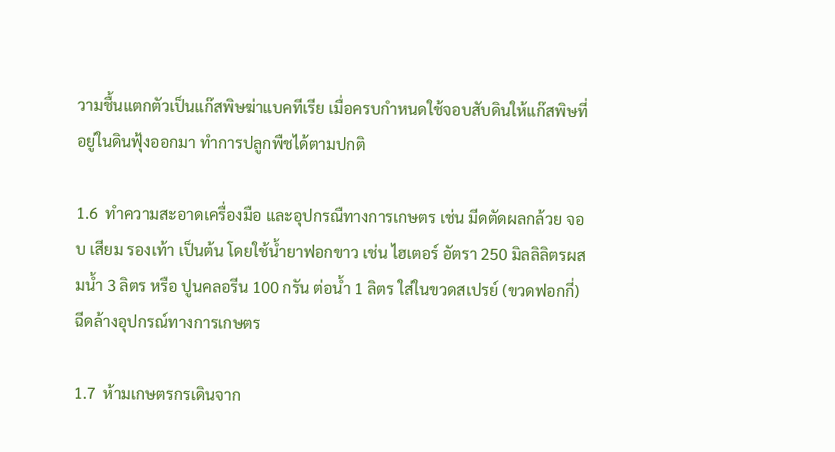วามชื้นแตกตัวเป็นแก๊สพิษฆ่าแบคทีเรีย เมื่อครบกำหนดใช้จอบสับดินให้แก๊สพิษที่อยู่ในดินฟุ้งออกมา ทำการปลูกพืชได้ตามปกติ

1.6  ทำความสะอาดเครื่องมือ และอุปกรณืทางการเกษตร เช่น มีดตัดผลกล้วย จอบ เสียม รองเท้า เป็นต้น โดยใช้น้ำยาฟอกขาว เช่น ไฮเตอร์ อัตรา 250 มิลลิลิตรผสมน้ำ 3 ลิตร หรือ ปูนคลอรีน 100 กรัน ต่อน้ำ 1 ลิตร ใส่ในขวดสเปรย์ (ขวดฟอกกี่) ฉีดล้างอุปกรณ์ทางการเกษตร

1.7  ห้ามเกษตรกรเดินจาก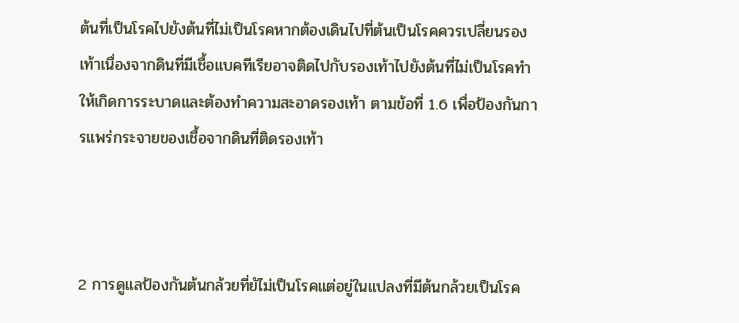ต้นที่เป็นโรคไปยังต้นที่ไม่เป็นโรคหากต้องเดินไปที่ต้นเป็นโรคควรเปลี่ยนรองเท้าเนื่องจากดินที่มีเชื้อแบคทีเรียอาจติดไปกับรองเท้าไปยังต้นที่ไม่เป็นโรคทำให้เกิดการระบาดและต้องทำความสะอาดรองเท้า ตามข้อที่ 1.6 เพื่อป้องกันการแพร่กระจายของเชื้อจากดินที่ติดรองเท้า



2 การดูแลป้องกันต้นกล้วยที่ยัไม่เป็นโรคแต่อยู่ในแปลงที่มีต้นกล้วยเป็นโรค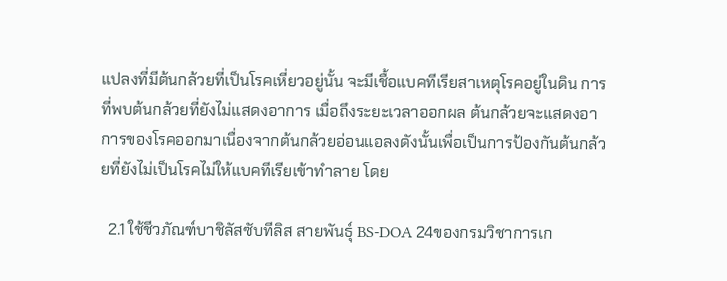แปลงที่มีต้นกล้วยที่เป็นโรคเหี่ยวอยู่นั้น จะมีเชื้อแบคทีเรียสาเหตุโรคอยู่ในดิน การที่พบต้นกล้วยที่ยังไม่แสดงอาการ เมื่อถึงระยะเวลาออกผล ต้นกล้วยจะแสดงอาการของโรคออกมาเนื่องจากต้นกล้วยอ่อนแอลงดังนั้นเพื่อเป็นการป้องกันต้นกล้วยที่ยังไม่เป็นโรคไม่ให้แบคทีเรียเข้าทำลาย โดย

  2.1 ใช้ชีวภัณฑ์บาชิลัสซับทีลิส สายพันธุ์ BS-DOA 24ของกรมวิชาการเก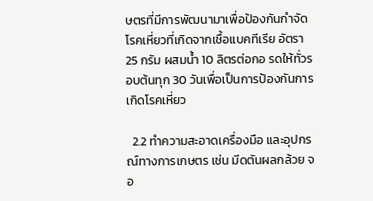ษตรที่มีการพัฒนามาเพื่อป้องกันกำจัดโรคเหี่ยวที่เกิดจากเชื้อแบคทีเรีย อัตรา 25 กรัม ผสมน้ำ 10 ลิตรต่อกอ รดให้ทั่วรอบต้นทุก 30 วันเพื่อเป็นการป้องกันการเกิดโรคเหี่ยว

  2.2 ทำความสะอาดเครื่องมือ และอุปกรณ์ทางการเกษตร เช่น มีดตันผลกล้วย จอ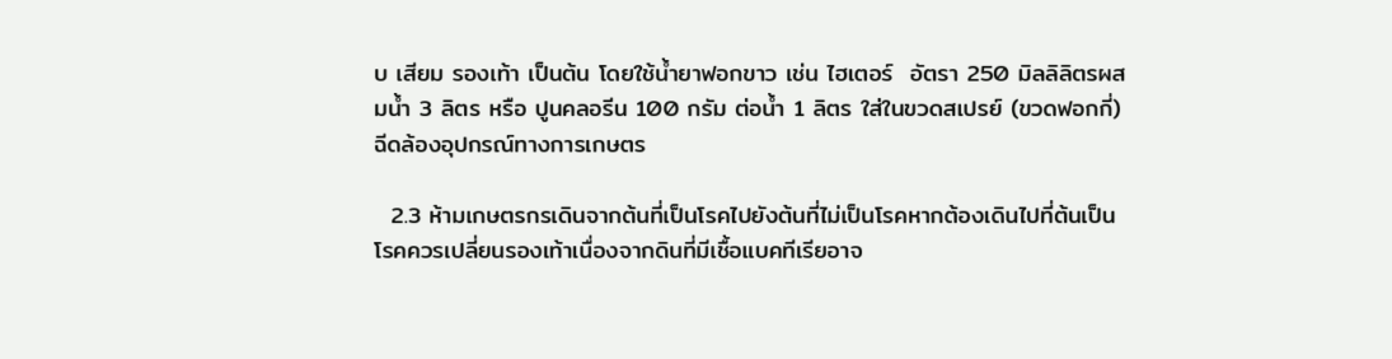บ เสียม รองเท้า เป็นต้น โดยใช้น้ำยาฟอกขาว เช่น ไฮเตอร์  อัตรา 250 มิลลิลิตรผสมน้ำ 3 ลิตร หรือ ปูนคลอรีน 100 กรัม ต่อน้ำ 1 ลิตร ใส่ในขวดสเปรย์ (ขวดฟอกกี่) ฉีดล้องอุปกรณ์ทางการเกษตร

  2.3 ห้ามเกษตรกรเดินจากต้นที่เป็นโรคไปยังต้นที่ไม่เป็นโรคหากต้องเดินไปที่ต้นเป็นโรคควรเปลี่ยนรองเท้าเนื่องจากดินที่มีเชื้อแบคทีเรียอาจ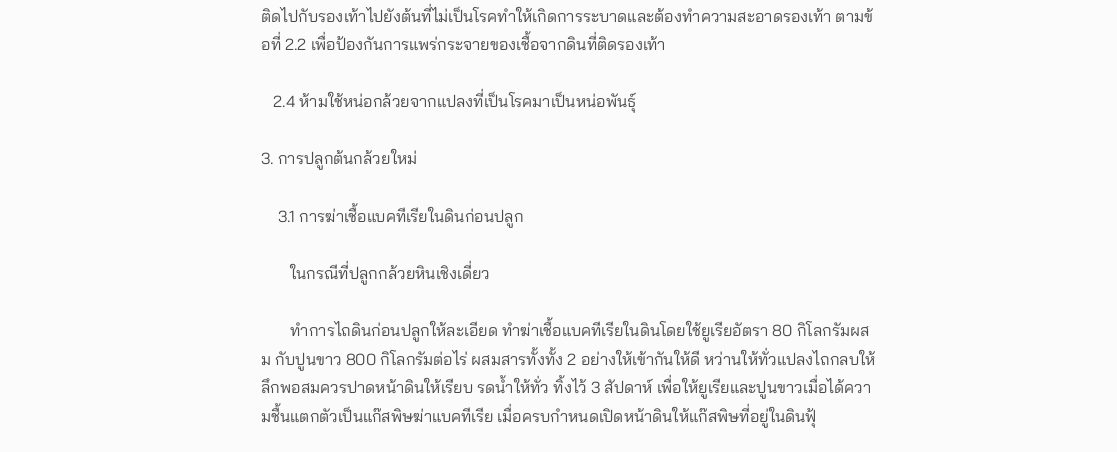ติดไปกับรองเท้าไปยังต้นที่ไม่เป็นโรคทำให้เกิดการระบาดและต้องทำความสะอาดรองเท้า ตามข้อที่ 2.2 เพื่อป้องกันการแพร่กระจายของเชื้อจากดินที่ติดรองเท้า

   2.4 ห้ามใช้หน่อกล้วยจากแปลงที่เป็นโรคมาเป็นหน่อพันธุ์

3. การปลูกต้นกล้วยใหม่

    3.1 การฆ่าเชื้อแบคทีเรียในดินก่อนปลูก

       ในกรณีที่ปลูกกล้วยหินเชิงเดี่ยว

       ทำการไถดินก่อนปลูกให้ละเอียด ทำฆ่าเชื้อแบคทีเรียในดินโดยใช้ยูเรียอัตรา 80 กิโลกรัมผสม กับปูนขาว 800 กิโลกรัมต่อไร่ ผสมสารทั้งทั้ง 2 อย่างให้เข้ากันให้ดี หว่านให้ทั่วแปลงไถกลบให้ลึกพอสมควรปาดหน้าดินให้เรียบ รดน้ำให้ทั่ว ทิ้งไว้ 3 สัปดาห์ เพื่อให้ยูเรียและปูนขาวเมื่อได้ความชื้นแตกตัวเป็นแก๊สพิษฆ่าแบคทีเรีย เมื่อครบกำหนดเปิดหน้าดินให้แก๊สพิษที่อยู่ในดินฟุ้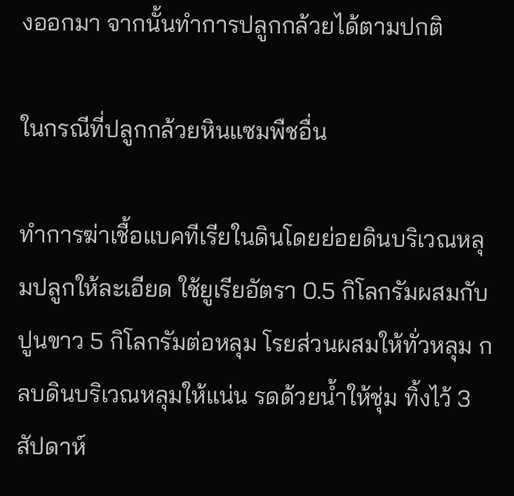งออกมา จากนั้นทำการปลูกกล้วยได้ตามปกติ

ในกรณีที่ปลูกกล้วยหินแซมพืชอื่น

ทำการฆ่าเชื้อแบคทีเรียในดินโดยย่อยดินบริเวณหลุมปลูกให้ละเอียด ใช้ยูเรียอัตรา 0.5 กิโลกรัมผสมกับปูนขาว 5 กิโลกรัมต่อหลุม โรยส่วนผสมให้ทั่วหลุม กลบดินบริเวณหลุมให้แน่น รดด้วยน้ำให้ชุ่ม ทิ้งไว้ 3 สัปดาห์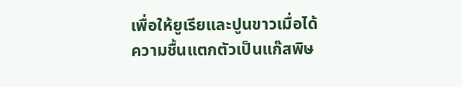เพื่อให้ยูเรียและปูนขาวเมื่อได้ความชื้นแตกตัวเป็นแก๊สพิษ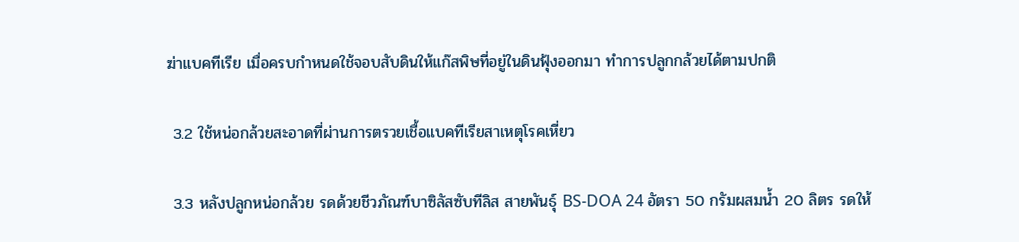ฆ่าแบคทีเรีย เมื่อครบกำหนดใช้จอบสับดินให้แก๊สพิษที่อยู่ในดินฟุ้งออกมา ทำการปลูกกล้วยได้ตามปกติ

 3.2 ใช้หน่อกล้วยสะอาดที่ผ่านการตรวยเชื้อแบคทีเรียสาเหตุโรคเหี่ยว

 3.3 หลังปลูกหน่อกล้วย รดด้วยชีวภัณฑ์บาซิลัสซับทีลิส สายพันธุ์ BS-DOA 24 อัตรา 50 กรัมผสมน้ำ 20 ลิตร รดให้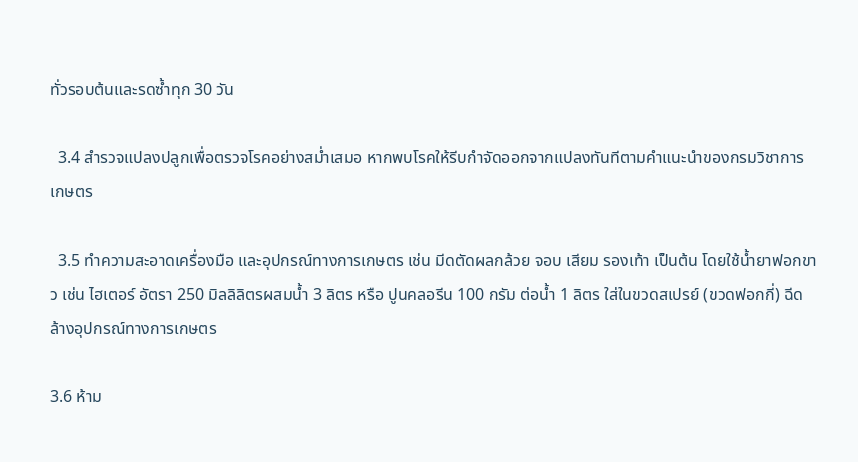ทั่วรอบต้นและรดซ้ำทุก 30 วัน

  3.4 สำรวจแปลงปลูกเพื่อตรวจโรคอย่างสม่ำเสมอ หากพบโรคให้รีบกำจัดออกจากแปลงทันทีตามคำแนะนำของกรมวิชาการเกษตร

  3.5 ทำความสะอาดเครื่องมือ และอุปกรณ์ทางการเกษตร เช่น มีดตัดผลกล้วย จอบ เสียม รองเท้า เป็นต้น โดยใช้น้ำยาฟอกขาว เช่น ไฮเตอร์ อัตรา 250 มิลลิลิตรผสมน้ำ 3 ลิตร หรือ ปูนคลอรีน 100 กรัม ต่อน้ำ 1 ลิตร ใส่ในขวดสเปรย์ (ขวดฟอกกี่) ฉีดล้างอุปกรณ์ทางการเกษตร

3.6 ห้าม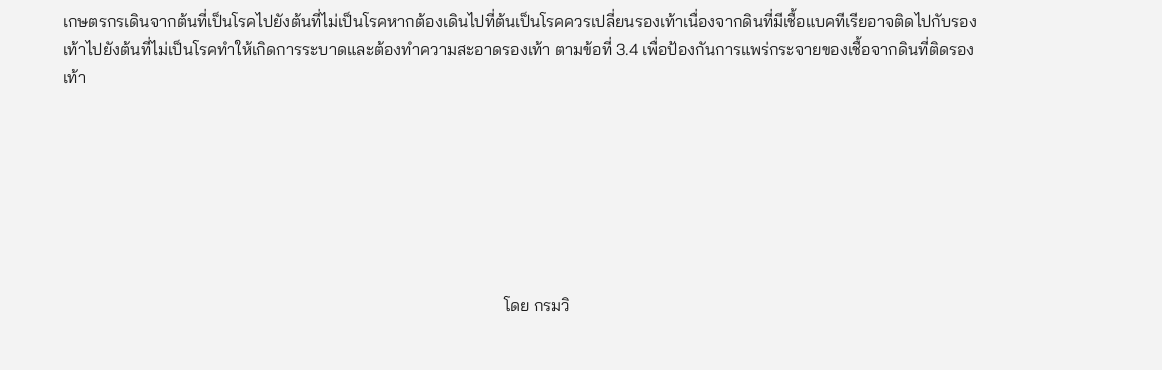เกษตรกรเดินจากต้นที่เป็นโรคไปยังต้นที่ไม่เป็นโรคหากต้องเดินไปที่ต้นเป็นโรคควรเปลี่ยนรองเท้าเนื่องจากดินที่มีเชื้อแบคทีเรียอาจติดไปกับรองเท้าไปยังต้นที่ไม่เป็นโรคทำให้เกิดการระบาดและต้องทำความสะอาดรองเท้า ตามข้อที่ 3.4 เพื่อป้องกันการแพร่กระจายของเชื้อจากดินที่ติดรองเท้า







                                                                                                          โดย กรมวิ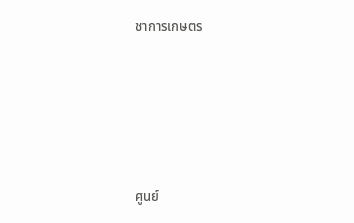ชาการเกษตร





ศูนย์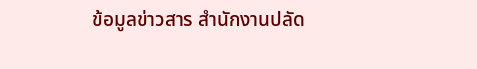ข้อมูลข่าวสาร สำนักงานปลัด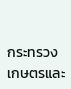กระทรวงเกษตรและ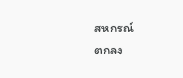สหกรณ์
ตกลง